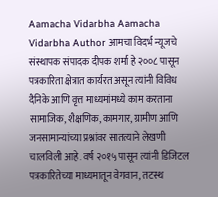Aamacha Vidarbha Aamacha Vidarbha Author आमचा विदर्भ न्यूजचे संस्थापक संपादक दीपक शर्मा हे २००८ पासून पत्रकारिता क्षेत्रात कार्यरत असून त्यांनी विविध दैनिके आणि वृत्त माध्यमांमध्ये काम करताना सामाजिक, शैक्षणिक, कामगार, ग्रामीण आणि जनसामान्यांच्या प्रश्नांवर सातत्याने लेखणी चालविली आहे. वर्ष २०१५ पासून त्यांनी डिजिटल पत्रकारितेच्या माध्यमातून वेगवान, तटस्थ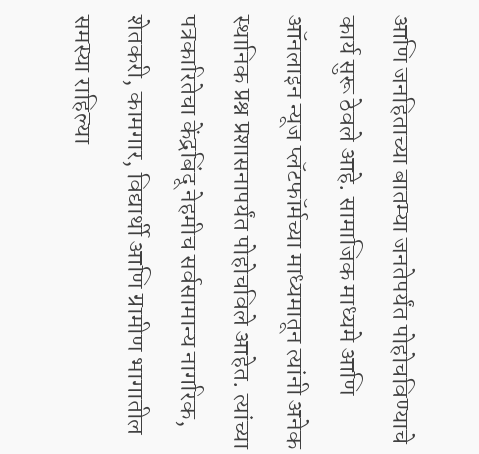आणि जनहिताच्या बातम्या जनतेपर्यंत पोहोचविण्याचे कार्य सुरू ठेवले आहे. सामाजिक माध्यमे आणि ऑनलाइन न्यूज प्लॅटफॉर्मच्या माध्यमातून त्यांनी अनेक स्थानिक प्रश्न प्रशासनापर्यंत पोहोचविले आहेत. त्यांच्या पत्रकारितेचा केंद्रबिंदू नेहमीच सर्वसामान्य नागरिक, शेतकरी, कामगार, विद्यार्थी आणि ग्रामीण भागातील समस्या राहिल्या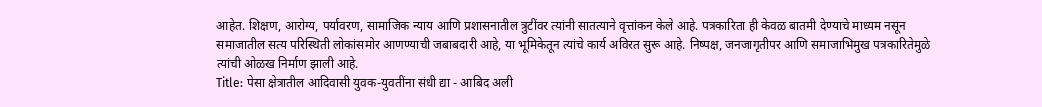आहेत. शिक्षण, आरोग्य, पर्यावरण, सामाजिक न्याय आणि प्रशासनातील त्रुटींवर त्यांनी सातत्याने वृत्तांकन केले आहे. पत्रकारिता ही केवळ बातमी देण्याचे माध्यम नसून समाजातील सत्य परिस्थिती लोकांसमोर आणण्याची जबाबदारी आहे, या भूमिकेतून त्यांचे कार्य अविरत सुरू आहे. निष्पक्ष, जनजागृतीपर आणि समाजाभिमुख पत्रकारितेमुळे त्यांची ओळख निर्माण झाली आहे.
Title: पेसा क्षेत्रातील आदिवासी युवक-युवतींना संधी द्या - आबिद अली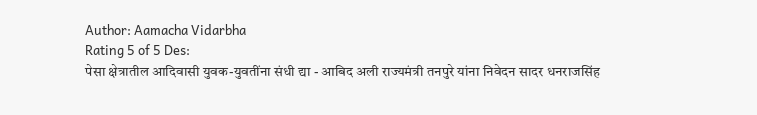Author: Aamacha Vidarbha
Rating 5 of 5 Des:
पेसा क्षेत्रातील आदिवासी युवक-युवतींना संधी द्या - आबिद अली राज्यमंत्री तनपुरे यांना निवेदन सादर धनराजसिंह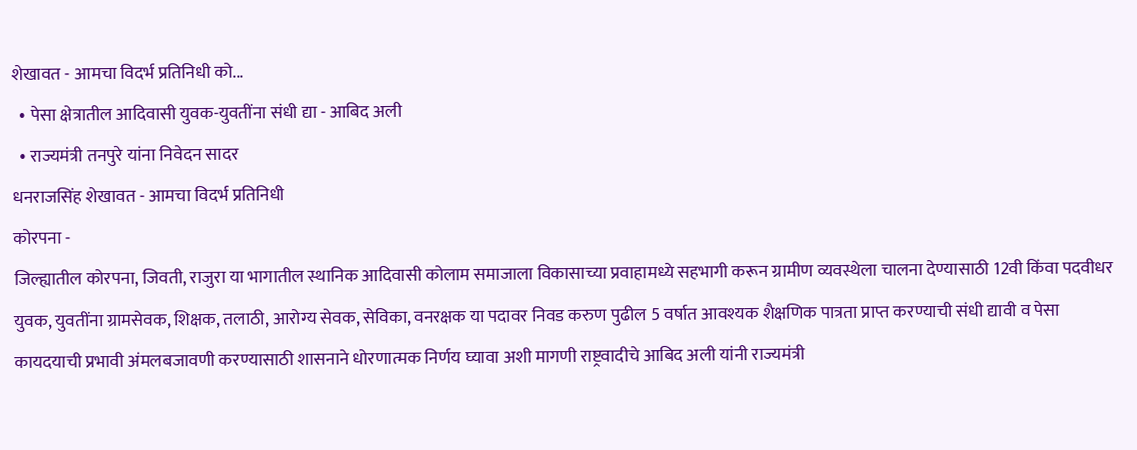शेखावत - आमचा विदर्भ प्रतिनिधी को...
  • पेसा क्षेत्रातील आदिवासी युवक-युवतींना संधी द्या - आबिद अली
  • राज्यमंत्री तनपुरे यांना निवेदन सादर
धनराजसिंह शेखावत - आमचा विदर्भ प्रतिनिधी
कोरपना -
जिल्ह्यातील कोरपना, जिवती, राजुरा या भागातील स्थानिक आदिवासी कोलाम समाजाला विकासाच्या प्रवाहामध्ये सहभागी करून ग्रामीण व्यवस्थेला चालना देण्यासाठी 12वी किंवा पदवीधर युवक, युवतींना ग्रामसेवक, शिक्षक, तलाठी, आरोग्य सेवक, सेविका, वनरक्षक या पदावर निवड करुण पुढील 5 वर्षात आवश्यक शैक्षणिक पात्रता प्राप्त करण्याची संधी द्यावी व पेसा कायदयाची प्रभावी अंमलबजावणी करण्यासाठी शासनाने धोरणात्मक निर्णय घ्यावा अशी मागणी राष्ट्रवादीचे आबिद अली यांनी राज्यमंत्री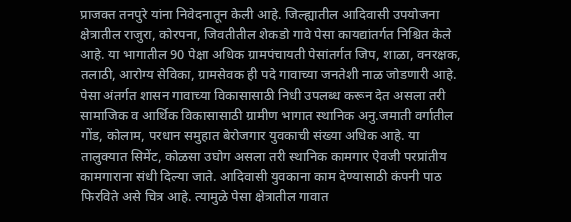प्राजक्त तनपुरे यांना निवेदनातून केली आहे. जिल्ह्यातील आदिवासी उपयोजना क्षेत्रातील राजुरा, कोरपना, जिवतीतील शेकडो गावे पेसा कायद्यांतर्गत निश्चित केले आहे. या भागातील 90 पेक्षा अधिक ग्रामपंचायती पेसांतर्गत जिप, शाळा, वनरक्षक, तलाठी, आरोग्य सेविका, ग्रामसेवक ही पदे गावाच्या जनतेशी नाळ जोडणारी आहे. पेसा अंतर्गत शासन गावाच्या विकासासाठी निधी उपलब्ध करून देत असला तरी सामाजिक व आर्थिक विकासासाठी ग्रामीण भागात स्थानिक अनु.जमाती वर्गातील गोंड, कोलाम, परधान समुहात बेरोजगार युवकाची संख्या अधिक आहे. या तालुक्यात सिमेंट, कोळसा उघोग असला तरी स्थानिक कामगार ऐवजी परप्रांतीय कामगाराना संधी दिल्या जाते. आदिवासी युवकाना काम देण्यासाठी कंपनी पाठ फिरविते असे चित्र आहे. त्यामुळे पेसा क्षेत्रातील गावात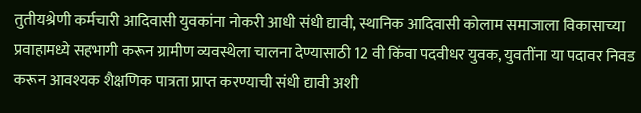तुतीयश्रेणी कर्मचारी आदिवासी युवकांना नोकरी आधी संधी द्यावी, स्थानिक आदिवासी कोलाम समाजाला विकासाच्या प्रवाहामध्ये सहभागी करून ग्रामीण व्यवस्थेला चालना देण्यासाठी 12 वी किंवा पदवीधर युवक, युवतींना या पदावर निवड करून आवश्यक शैक्षणिक पात्रता प्राप्त करण्याची संधी द्यावी अशी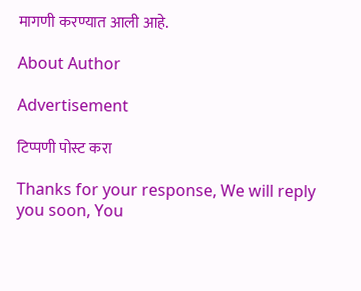मागणी करण्यात आली आहे.

About Author

Advertisement

टिप्पणी पोस्ट करा

Thanks for your response, We will reply you soon, You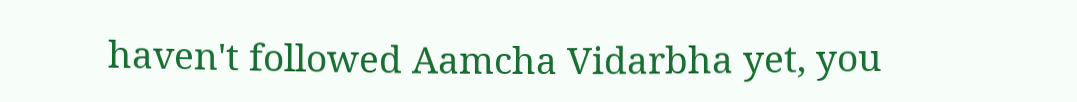haven't followed Aamcha Vidarbha yet, you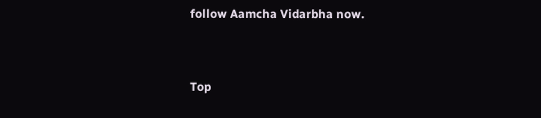follow Aamcha Vidarbha now.


Top